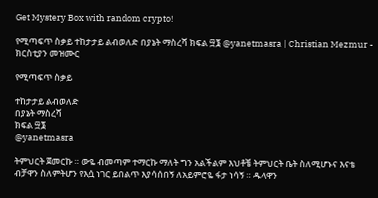Get Mystery Box with random crypto!

የሚጣፍጥ ስቃይ ተከታታይ ልብወለድ በያኔት ማስረሻ ክፍል ፵፮ @yanetmasra | Christian Mezmur - ክርስቲያን መዝሙር

የሚጣፍጥ ስቃይ

ተከታታይ ልብወለድ
በያኔት ማስረሻ
ክፍል ፵፮
@yanetmasra

ትምህርት ጀመርኩ ። ውዬ ብመጣም ተማርኩ ማለት ግን አልችልም እህቶቼ ትምህርት ቤት ስለሚሆኑና እናቴ ብቻዋን ስለምትሆን የእሷ ነገር ይበልጥ እያሳሰበኝ ለአይምሮዬ ፋታ ነሳኝ ። ዱላዋን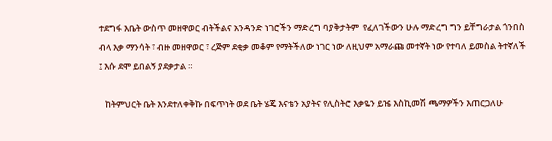ተደግፋ እቤት ውስጥ መዘዋወር ብትችልና አንዳንድ ነገሮችን ማድረግ ባያቅታትም  የፈለገችውን ሁሉ ማድረግ ግን ይቸግራታል ጎንበስ ብላ እቃ ማንሳት ፣ ብዙ መዘዋወር ፣ ረጅም ደቂቃ መቆም የማትችለው ነገር ነው ለዚህም አማራጩ መተኛት ነው የተባለ ይመስል ትተኛለች ፤ እሱ ደሞ ይበልኝ ያደቃታል ።

   ከትምህርት ቤት እንደተለቀቅኩ በፍጥነት ወደ ቤት ሄጄ እናቴን አያትና የሊስትሮ እቃዬን ይዤ እስኪመሽ ጫማዎችን እጠርጋለሁ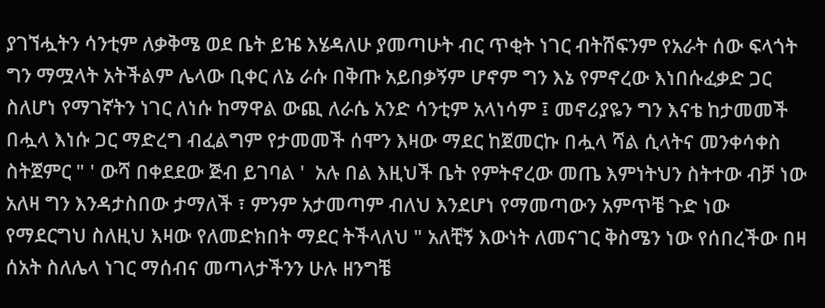ያገኘሗትን ሳንቲም ለቃቅሜ ወደ ቤት ይዤ እሄዳለሁ ያመጣሁት ብር ጥቂት ነገር ብትሸፍንም የአራት ሰው ፍላጎት ግን ማሟላት አትችልም ሌላው ቢቀር ለኔ ራሱ በቅጡ አይበቃኝም ሆኖም ግን እኔ የምኖረው እነበሱፈቃድ ጋር ስለሆነ የማገኛትን ነገር ለነሱ ከማዋል ውጪ ለራሴ አንድ ሳንቲም አላነሳም ፤ መኖሪያዬን ግን እናቴ ከታመመች በሗላ እነሱ ጋር ማድረግ ብፈልግም የታመመች ሰሞን እዛው ማደር ከጀመርኩ በሗላ ሻል ሲላትና መንቀሳቀስ ስትጀምር " ' ውሻ በቀደደው ጅብ ይገባል '  አሉ በል እዚህች ቤት የምትኖረው መጤ እምነትህን ስትተው ብቻ ነው አለዛ ግን እንዳታስበው ታማለች ፣ ምንም አታመጣም ብለህ እንደሆነ የማመጣውን አምጥቼ ጉድ ነው የማደርግህ ስለዚህ እዛው የለመድክበት ማደር ትችላለህ " አለቺኝ እውነት ለመናገር ቅስሜን ነው የሰበረችው በዛ ሰአት ስለሌላ ነገር ማሰብና መጣላታችንን ሁሉ ዘንግቼ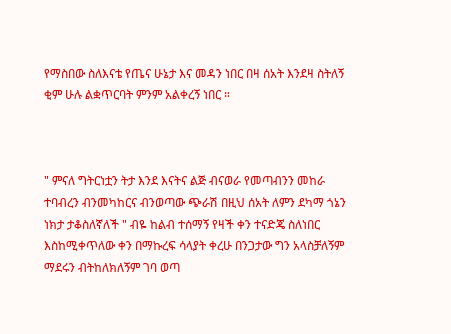የማስበው ስለእናቴ የጤና ሁኔታ እና መዳን ነበር በዛ ሰአት እንደዛ ስትለኝ ቂም ሁሉ ልቋጥርባት ምንም አልቀረኝ ነበር ።



" ምናለ ግትርነቷን ትታ እንደ እናትና ልጅ ብናወራ የመጣብንን መከራ ተባብረን ብንመካከርና ብንወጣው ጭራሽ በዚህ ሰአት ለምን ደካማ ጎኔን ነክታ ታቆስለኛለች " ብዬ ከልብ ተሰማኝ የዛች ቀን ተናድጄ ስለነበር እስከሚቀጥለው ቀን በማኩረፍ ሳላያት ቀረሁ በንጋታው ግን አላስቻለኝም ማደሩን ብትከለክለኝም ገባ ወጣ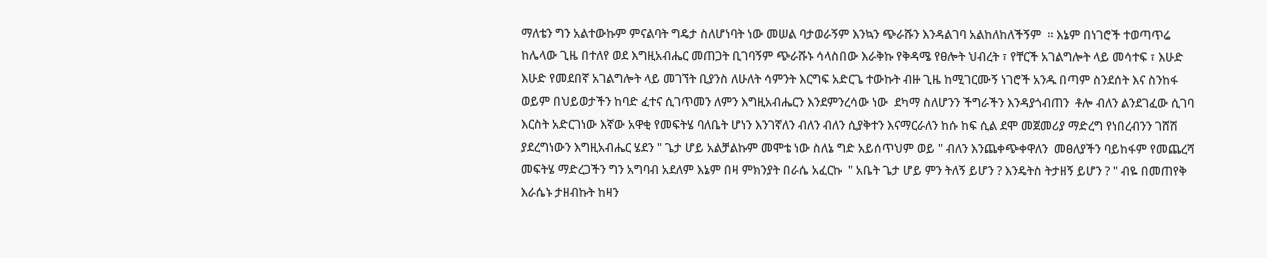ማለቴን ግን አልተውኩም ምናልባት ግዴታ ስለሆነባት ነው መሠል ባታወራኝም እንኳን ጭራሹን እንዳልገባ አልከለከለችኝም  ። እኔም በነገሮች ተወጣጥሬ ከሌላው ጊዜ በተለየ ወደ እግዚአብሔር መጠጋት ቢገባኝም ጭራሹኑ ሳላስበው እራቅኩ የቅዳሜ የፀሎት ህብረት ፣ የቸርች አገልግሎት ላይ መሳተፍ ፣ እሁድ እሁድ የመደበኛ አገልግሎት ላይ መገኘት ቢያንስ ለሁለት ሳምንት እርግፍ አድርጌ ተውኩት ብዙ ጊዜ ከሚገርሙኝ ነገሮች አንዱ በጣም ስንደሰት እና ስንከፋ ወይም በህይወታችን ከባድ ፈተና ሲገጥመን ለምን እግዚአብሔርን እንደምንረሳው ነው  ደካማ ስለሆንን ችግራችን እንዳያጎብጠን  ቶሎ ብለን ልንደገፈው ሲገባ እርስት አድርገነው እኛው አዋቂ የመፍትሄ ባለቤት ሆነን እንገኛለን ብለን ብለን ሲያቅተን እናማርራለን ከሱ ከፍ ሲል ደሞ መጀመሪያ ማድረግ የነበረብንን ገሸሽ ያደረግነውን እግዚአብሔር ሄደን " ጌታ ሆይ አልቻልኩም መሞቴ ነው ስለኔ ግድ አይሰጥህም ወይ " ብለን እንጨቀጭቀዋለን  መፀለያችን ባይከፋም የመጨረሻ መፍትሄ ማድረጋችን ግን አግባብ አደለም እኔም በዛ ምክንያት በራሴ አፈርኩ  " አቤት ጌታ ሆይ ምን ትለኝ ይሆን ? እንዴትስ ትታዘኝ ይሆን ? " ብዬ በመጠየቅ እራሴኑ ታዘብኩት ከዛን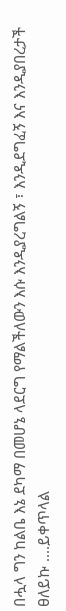በሗላ ግን ከልቤ እኔ ደካማ በመሆኔ ላደርግ የማልችለውን እሱ እንዲያረግልኝ ፣ እንዲደግፈኝ እና እንዲያበረታች ፀለይኩ ....ይቀጥላል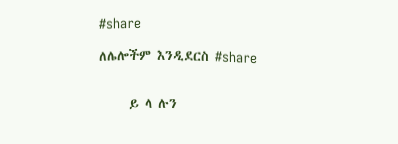#share

ለሌሎችም እንዲደርስ #share


     ይ ላ ሉን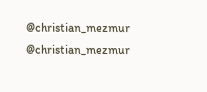@christian_mezmur
@christian_mezmur